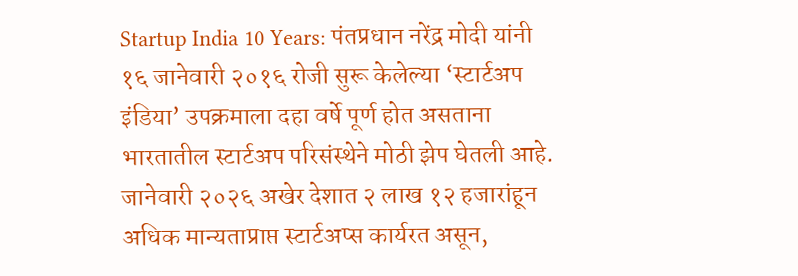Startup India 10 Years: पंतप्रधान नरेंद्र मोदी यांनी १६ जानेवारी २०१६ रोजी सुरू केलेल्या ‘स्टार्टअप इंडिया’ उपक्रमाला दहा वर्षे पूर्ण होत असताना भारतातील स्टार्टअप परिसंस्थेने मोठी झेप घेतली आहे. जानेवारी २०२६ अखेर देशात २ लाख १२ हजारांहून अधिक मान्यताप्राप्त स्टार्टअप्स कार्यरत असून,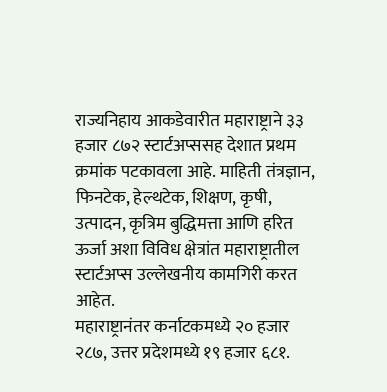राज्यनिहाय आकडेवारीत महाराष्ट्राने ३३ हजार ८७२ स्टार्टअप्ससह देशात प्रथम क्रमांक पटकावला आहे. माहिती तंत्रज्ञान, फिनटेक, हेल्थटेक, शिक्षण, कृषी, उत्पादन, कृत्रिम बुद्धिमत्ता आणि हरित ऊर्जा अशा विविध क्षेत्रांत महाराष्ट्रातील स्टार्टअप्स उल्लेखनीय कामगिरी करत आहेत.
महाराष्ट्रानंतर कर्नाटकमध्ये २० हजार २८७, उत्तर प्रदेशमध्ये १९ हजार ६८१.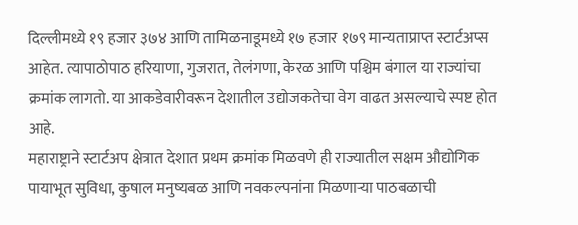दिल्लीमध्ये १९ हजार ३७४ आणि तामिळनाडूमध्ये १७ हजार १७९ मान्यताप्राप्त स्टार्टअप्स आहेत. त्यापाठोपाठ हरियाणा, गुजरात, तेलंगणा, केरळ आणि पश्चिम बंगाल या राज्यांचा क्रमांक लागतो. या आकडेवारीवरून देशातील उद्योजकतेचा वेग वाढत असल्याचे स्पष्ट होत आहे.
महाराष्ट्राने स्टार्टअप क्षेत्रात देशात प्रथम क्रमांक मिळवणे ही राज्यातील सक्षम औद्योगिक पायाभूत सुविधा, कुषाल मनुष्यबळ आणि नवकल्पनांना मिळणाऱ्या पाठबळाची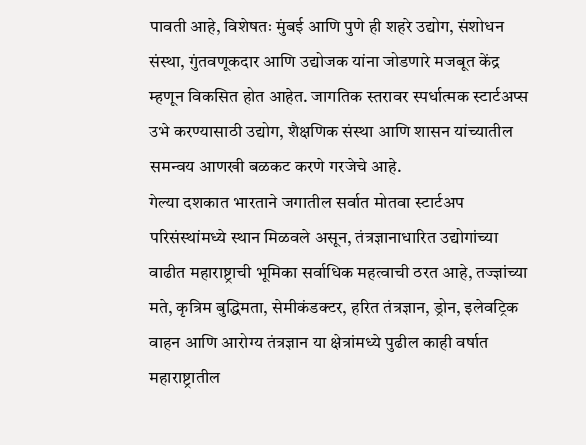पावती आहे, विशेषतः मुंबई आणि पुणे ही शहरे उद्योग, संशोधन संस्था, गुंतवणूकदार आणि उद्योजक यांना जोडणारे मजबूत केंद्र म्हणून विकसित होत आहेत. जागतिक स्तरावर स्पर्धात्मक स्टार्टअप्स उभे करण्यासाठी उद्योग, शैक्षणिक संस्था आणि शासन यांच्यातील समन्वय आणखी बळकट करणे गरजेचे आहे.
गेल्या दशकात भारताने जगातील सर्वात मोतवा स्टार्टअप परिसंस्थांमध्ये स्थान मिळवले असून, तंत्रज्ञानाधारित उद्योगांच्या वाढीत महाराष्ट्राची भूमिका सर्वाधिक महत्वाची ठरत आहे, तज्ज्ञांच्या मते, कृत्रिम बुद्धिमता, सेमीकंडक्टर, हरित तंत्रज्ञान, ड्रोन, इलेवट्रिक वाहन आणि आरोग्य तंत्रज्ञान या क्षेत्रांमध्ये पुढील काही वर्षात महाराष्ट्रातील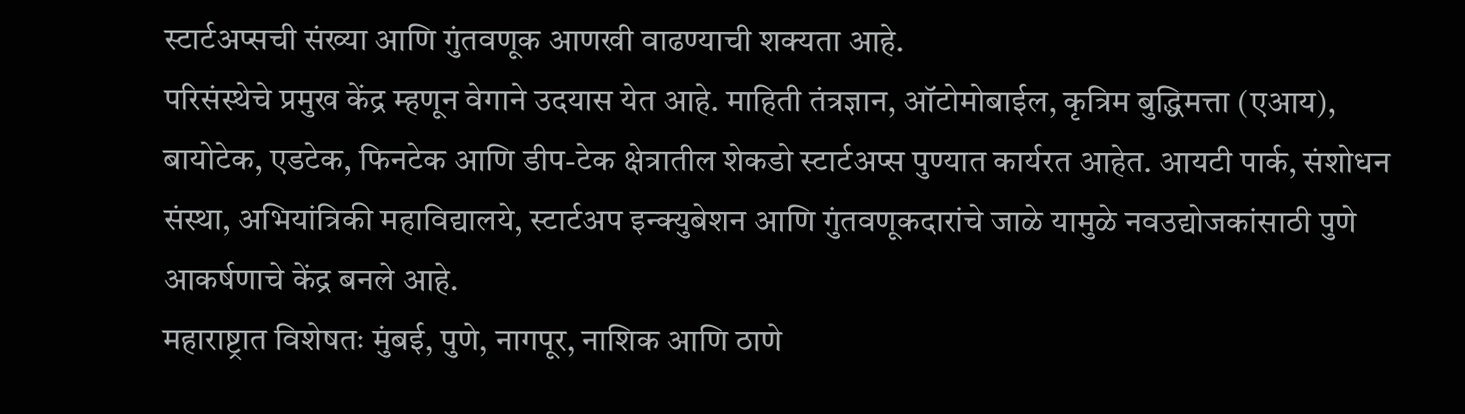स्टार्टअप्सची संख्या आणि गुंतवणूक आणखी वाढण्याची शक्यता आहे.
परिसंस्थेचे प्रमुख केंद्र म्हणून वेगाने उदयास येत आहे. माहिती तंत्रज्ञान, ऑटोमोबाईल, कृत्रिम बुद्धिमत्ता (एआय), बायोटेक, एडटेक, फिनटेक आणि डीप-टेक क्षेत्रातील शेकडो स्टार्टअप्स पुण्यात कार्यरत आहेत. आयटी पार्क, संशोधन संस्था, अभियांत्रिकी महाविद्यालये, स्टार्टअप इन्क्युबेशन आणि गुंतवणूकदारांचे जाळे यामुळे नवउद्योजकांसाठी पुणे आकर्षणाचे केंद्र बनले आहे.
महाराष्ट्रात विशेषतः मुंबई, पुणे, नागपूर, नाशिक आणि ठाणे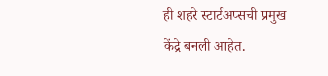ही शहरे स्टार्टअप्सची प्रमुख केंद्रे बनली आहेत.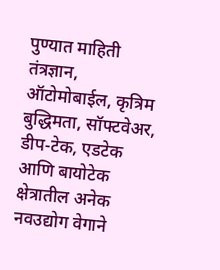पुण्यात माहिती तंत्रज्ञान, ऑटोमोबाईल, कृत्रिम बुद्धिमता, सॉफ्टवेअर, डीप-टेक, एडटेक आणि बायोटेक क्षेत्रातील अनेक नवउद्योग वेगाने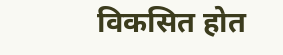विकसित होत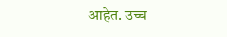आहेत. उच्च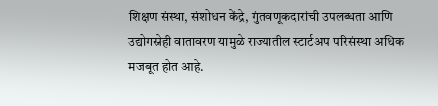शिक्षण संस्था, संशोधन केंद्रे, गुंतवणूकदारांची उपलब्धता आणि उद्योगस्नेही वातावरण यामुळे राज्यातील स्टार्टअप परिसंस्था अधिक मजबूत होत आहे.